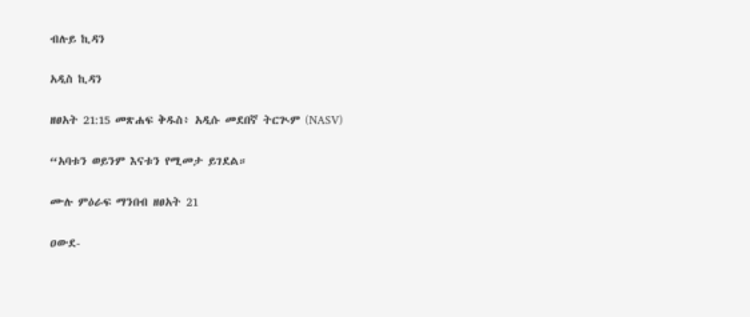ብሉይ ኪዳን

አዲስ ኪዳን

ዘፀአት 21:15 መጽሐፍ ቅዱስ፥ አዲሱ መደበኛ ትርጒም (NASV)

“አባቱን ወይንም እናቱን የሚመታ ይገደል።

ሙሉ ምዕራፍ ማንበብ ዘፀአት 21

ዐውደ-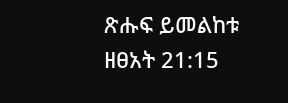ጽሑፍ ይመልከቱ ዘፀአት 21:15